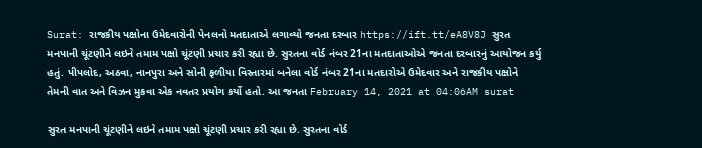Surat: રાજકીય પક્ષોના ઉમેદવારોની પેનલનો મતદાતાએ લગાવ્યો જનતા દરબાર https://ift.tt/eA8V8J સુરત મનપાની ચૂંટણીને લઇને તમામ પક્ષો ચૂંટણી પ્રચાર કરી રહ્યા છે. સુરતના વોર્ડ નંબર 21ના મતદાતાઓએ જનતા દરબારનું આયોજન કર્યુ હતું. પીપલોદ, અઠવા, નાનપુરા અને સોની ફળીયા વિસ્તારમાં બનેલા વોર્ડ નંબર 21ના મતદારોએ ઉમેદવાર અને રાજકીય પક્ષોને તેમની વાત અને વિઝન મુકવા એક નવતર પ્રયોગ કર્યો હતો. આ જનતા February 14, 2021 at 04:06AM surat

સુરત મનપાની ચૂંટણીને લઇને તમામ પક્ષો ચૂંટણી પ્રચાર કરી રહ્યા છે. સુરતના વોર્ડ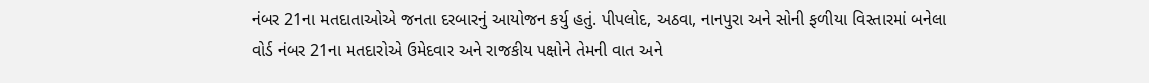નંબર 21ના મતદાતાઓએ જનતા દરબારનું આયોજન કર્યુ હતું. પીપલોદ, અઠવા, નાનપુરા અને સોની ફળીયા વિસ્તારમાં બનેલા વોર્ડ નંબર 21ના મતદારોએ ઉમેદવાર અને રાજકીય પક્ષોને તેમની વાત અને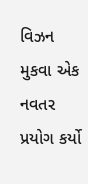વિઝન મુકવા એક નવતર પ્રયોગ કર્યો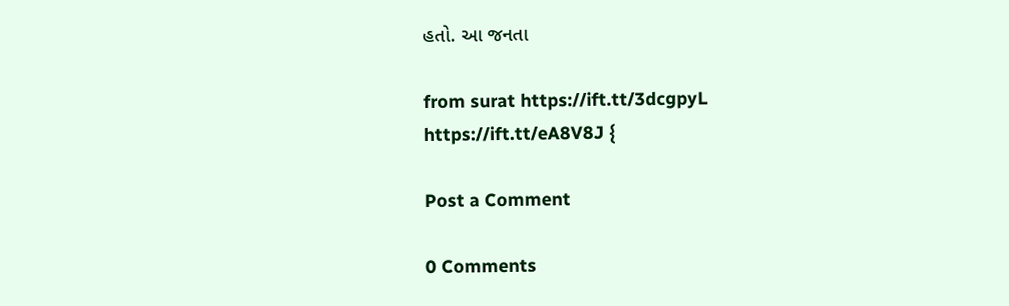હતો. આ જનતા

from surat https://ift.tt/3dcgpyL
https://ift.tt/eA8V8J {

Post a Comment

0 Comments